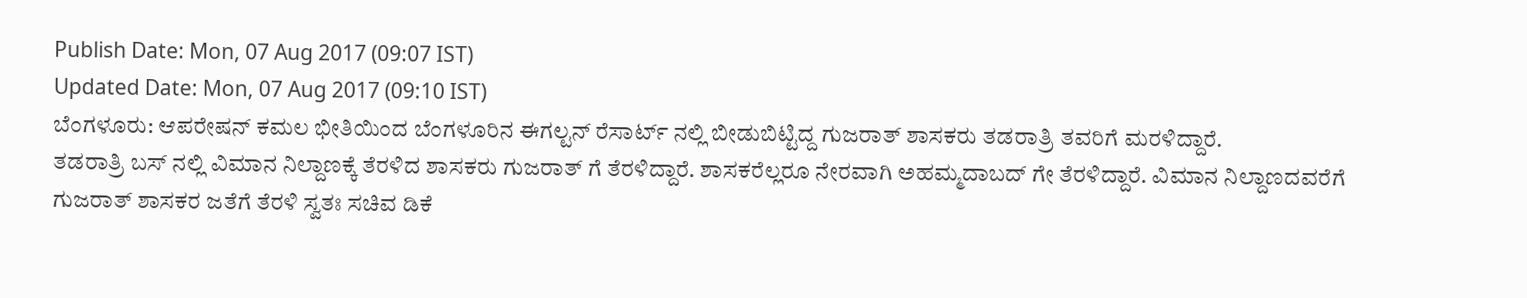Publish Date: Mon, 07 Aug 2017 (09:07 IST)
Updated Date: Mon, 07 Aug 2017 (09:10 IST)
ಬೆಂಗಳೂರು: ಆಪರೇಷನ್ ಕಮಲ ಭೀತಿಯಿಂದ ಬೆಂಗಳೂರಿನ ಈಗಲ್ಟನ್ ರೆಸಾರ್ಟ್ ನಲ್ಲಿ ಬೀಡುಬಿಟ್ಟಿದ್ದ ಗುಜರಾತ್ ಶಾಸಕರು ತಡರಾತ್ರಿ ತವರಿಗೆ ಮರಳಿದ್ದಾರೆ.
ತಡರಾತ್ರಿ ಬಸ್ ನಲ್ಲಿ ವಿಮಾನ ನಿಲ್ದಾಣಕ್ಕೆ ತೆರಳಿದ ಶಾಸಕರು ಗುಜರಾತ್ ಗೆ ತೆರಳಿದ್ದಾರೆ. ಶಾಸಕರೆಲ್ಲರೂ ನೇರವಾಗಿ ಅಹಮ್ಮದಾಬದ್ ಗೇ ತೆರಳಿದ್ದಾರೆ. ವಿಮಾನ ನಿಲ್ದಾಣದವರೆಗೆ ಗುಜರಾತ್ ಶಾಸಕರ ಜತೆಗೆ ತೆರಳಿ ಸ್ವತಃ ಸಚಿವ ಡಿಕೆ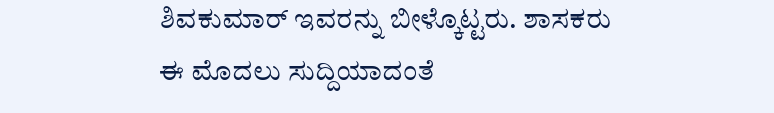ಶಿವಕುಮಾರ್ ಇವರನ್ನು ಬೀಳ್ಕೊಟ್ಟರು. ಶಾಸಕರು ಈ ಮೊದಲು ಸುದ್ದಿಯಾದಂತೆ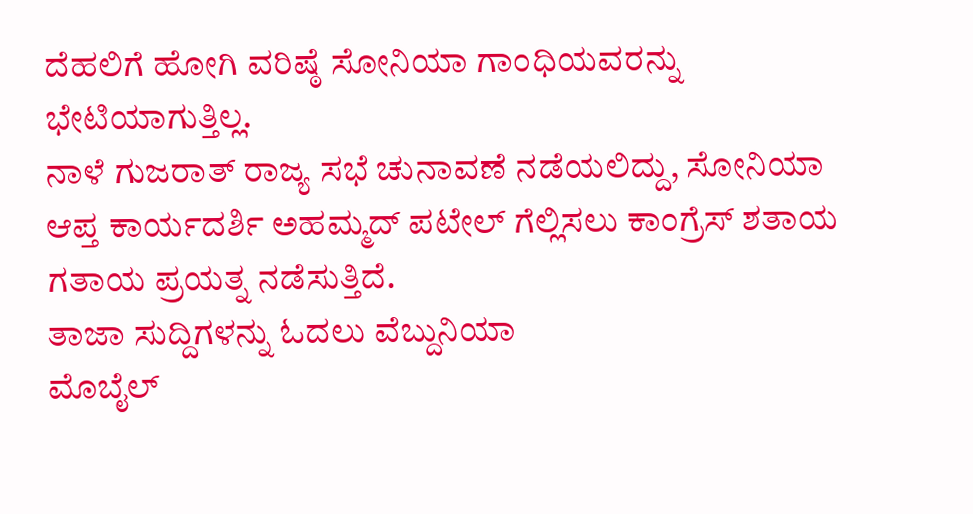ದೆಹಲಿಗೆ ಹೋಗಿ ವರಿಷ್ಠೆ ಸೋನಿಯಾ ಗಾಂಧಿಯವರನ್ನು ಭೇಟಿಯಾಗುತ್ತಿಲ್ಲ.
ನಾಳೆ ಗುಜರಾತ್ ರಾಜ್ಯ ಸಭೆ ಚುನಾವಣೆ ನಡೆಯಲಿದ್ದು, ಸೋನಿಯಾ ಆಪ್ತ ಕಾರ್ಯದರ್ಶಿ ಅಹಮ್ಮದ್ ಪಟೇಲ್ ಗೆಲ್ಲಿಸಲು ಕಾಂಗ್ರೆಸ್ ಶತಾಯ ಗತಾಯ ಪ್ರಯತ್ನ ನಡೆಸುತ್ತಿದೆ.
ತಾಜಾ ಸುದ್ದಿಗಳನ್ನು ಓದಲು ವೆಬ್ದುನಿಯಾ
ಮೊಬೈಲ್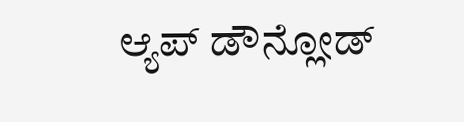ಆ್ಯಪ್ ಡೌನ್ಲೋಡ್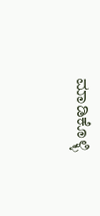ಮಾಡಿಕೊಳ್ಳಿ